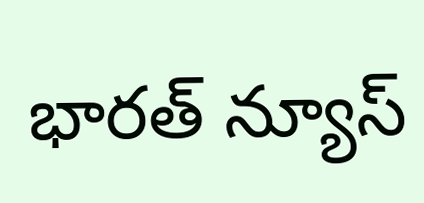భారత్ న్యూస్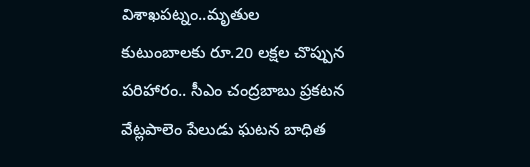విశాఖపట్నం..మృతుల కుటుంబాలకు రూ.20 లక్షల చొప్పున పరిహారం.. సీఎం చంద్రబాబు ప్రకటన
వేట్లపాలెం పేలుడు ఘటన బాధిత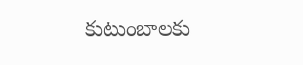కుటుంబాలకు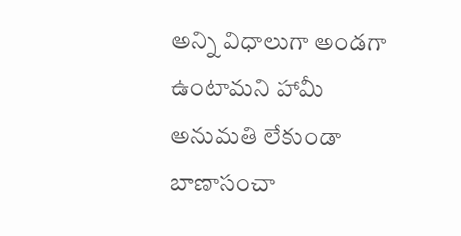అన్ని విధాలుగా అండగా ఉంటామని హామీ
అనుమతి లేకుండా బాణాసంచా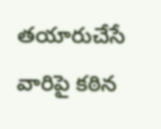తయారుచేసే వారిపై కఠిన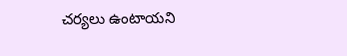చర్యలు ఉంటాయని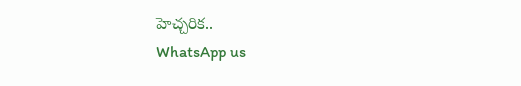హెచ్చరిక..
WhatsApp us